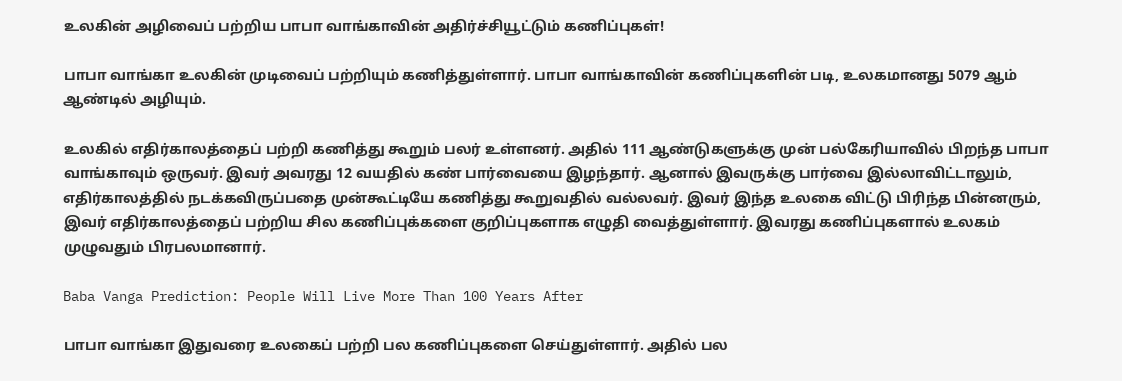உலகின் அழிவைப் பற்றிய பாபா வாங்காவின் அதிர்ச்சியூட்டும் கணிப்புகள்!

பாபா வாங்கா உலகின் முடிவைப் பற்றியும் கணித்துள்ளார். பாபா வாங்காவின் கணிப்புகளின் படி, உலகமானது 5079 ஆம் ஆண்டில் அழியும்.

உலகில் எதிர்காலத்தைப் பற்றி கணித்து கூறும் பலர் உள்ளனர். அதில் 111 ஆண்டுகளுக்கு முன் பல்கேரியாவில் பிறந்த பாபா வாங்காவும் ஒருவர். இவர் அவரது 12 வயதில் கண் பார்வையை இழந்தார். ஆனால் இவருக்கு பார்வை இல்லாவிட்டாலும், எதிர்காலத்தில் நடக்கவிருப்பதை முன்கூட்டியே கணித்து கூறுவதில் வல்லவர். இவர் இந்த உலகை விட்டு பிரிந்த பின்னரும், இவர் எதிர்காலத்தைப் பற்றிய சில கணிப்புக்களை குறிப்புகளாக எழுதி வைத்துள்ளார். இவரது கணிப்புகளால் உலகம் முழுவதும் பிரபலமானார்.

Baba Vanga Prediction: People Will Live More Than 100 Years After

பாபா வாங்கா இதுவரை உலகைப் பற்றி பல கணிப்புகளை செய்துள்ளார். அதில் பல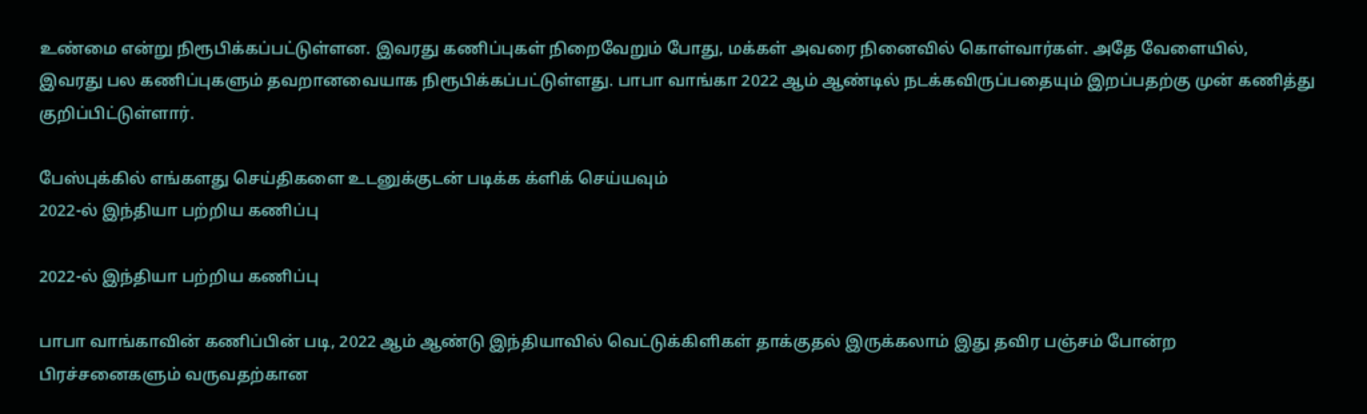உண்மை என்று நிரூபிக்கப்பட்டுள்ளன. இவரது கணிப்புகள் நிறைவேறும் போது, மக்கள் அவரை நினைவில் கொள்வார்கள். அதே வேளையில், இவரது பல கணிப்புகளும் தவறானவையாக நிரூபிக்கப்பட்டுள்ளது. பாபா வாங்கா 2022 ஆம் ஆண்டில் நடக்கவிருப்பதையும் இறப்பதற்கு முன் கணித்து குறிப்பிட்டுள்ளார்.

பேஸ்புக்கில் எங்களது செய்திகளை உடனுக்குடன் படிக்க க்ளிக் செய்யவும்
2022-ல் இந்தியா பற்றிய கணிப்பு

2022-ல் இந்தியா பற்றிய கணிப்பு

பாபா வாங்காவின் கணிப்பின் படி, 2022 ஆம் ஆண்டு இந்தியாவில் வெட்டுக்கிளிகள் தாக்குதல் இருக்கலாம் இது தவிர பஞ்சம் போன்ற பிரச்சனைகளும் வருவதற்கான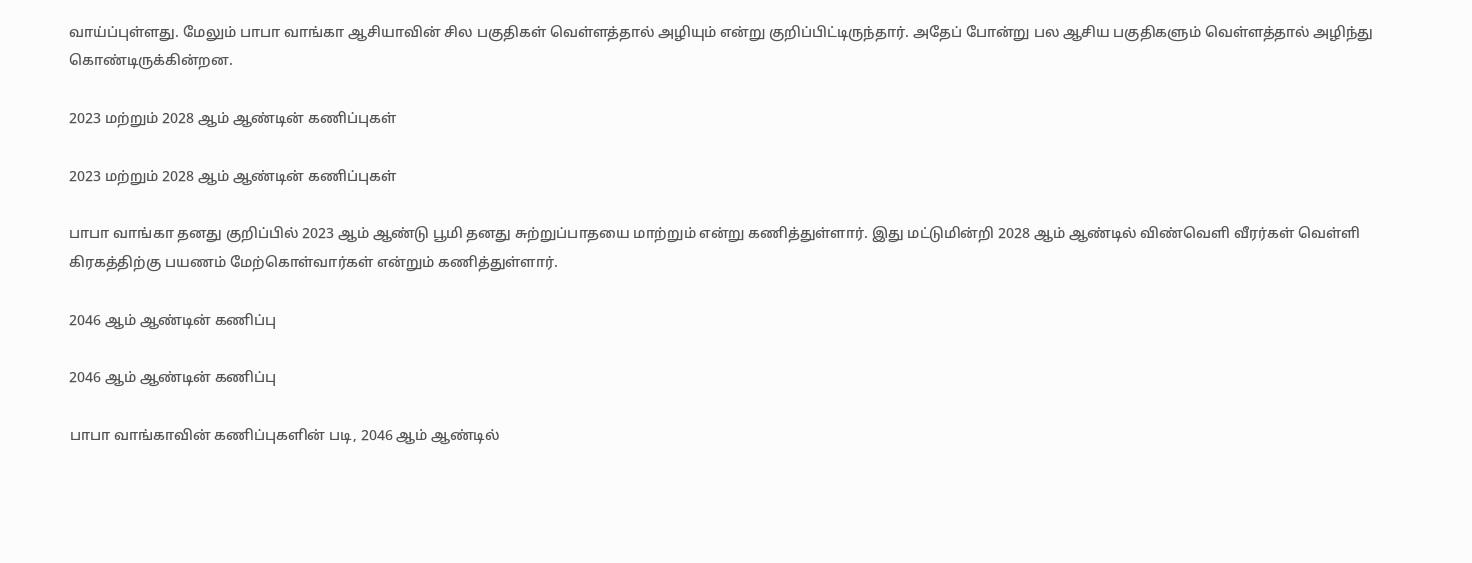வாய்ப்புள்ளது. மேலும் பாபா வாங்கா ஆசியாவின் சில பகுதிகள் வெள்ளத்தால் அழியும் என்று குறிப்பிட்டிருந்தார். அதேப் போன்று பல ஆசிய பகுதிகளும் வெள்ளத்தால் அழிந்து கொண்டிருக்கின்றன.

2023 மற்றும் 2028 ஆம் ஆண்டின் கணிப்புகள்

2023 மற்றும் 2028 ஆம் ஆண்டின் கணிப்புகள்

பாபா வாங்கா தனது குறிப்பில் 2023 ஆம் ஆண்டு பூமி தனது சுற்றுப்பாதயை மாற்றும் என்று கணித்துள்ளார். இது மட்டுமின்றி 2028 ஆம் ஆண்டில் விண்வெளி வீரர்கள் வெள்ளி கிரகத்திற்கு பயணம் மேற்கொள்வார்கள் என்றும் கணித்துள்ளார்.

2046 ஆம் ஆண்டின் கணிப்பு

2046 ஆம் ஆண்டின் கணிப்பு

பாபா வாங்காவின் கணிப்புகளின் படி, 2046 ஆம் ஆண்டில்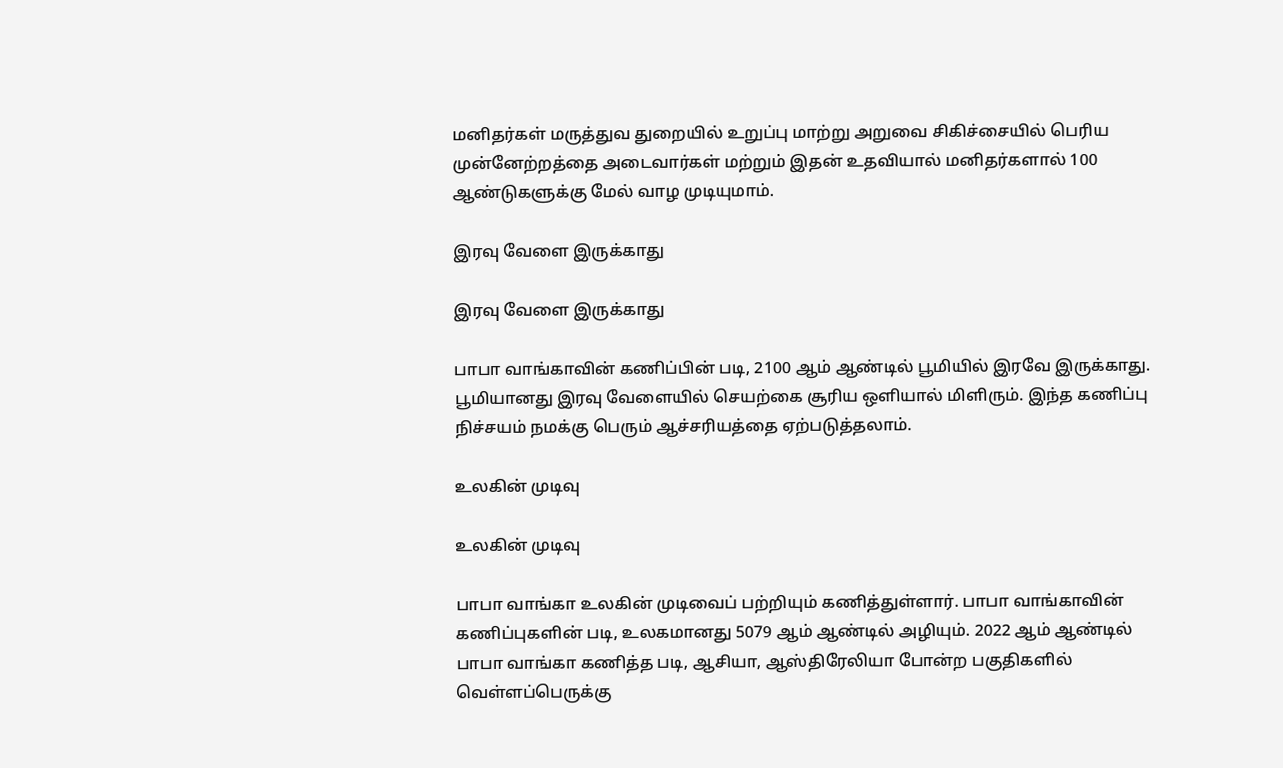மனிதர்கள் மருத்துவ துறையில் உறுப்பு மாற்று அறுவை சிகிச்சையில் பெரிய முன்னேற்றத்தை அடைவார்கள் மற்றும் இதன் உதவியால் மனிதர்களால் 100 ஆண்டுகளுக்கு மேல் வாழ முடியுமாம்.

இரவு வேளை இருக்காது

இரவு வேளை இருக்காது

பாபா வாங்காவின் கணிப்பின் படி, 2100 ஆம் ஆண்டில் பூமியில் இரவே இருக்காது. பூமியானது இரவு வேளையில் செயற்கை சூரிய ஒளியால் மிளிரும். இந்த கணிப்பு நிச்சயம் நமக்கு பெரும் ஆச்சரியத்தை ஏற்படுத்தலாம்.

உலகின் முடிவு

உலகின் முடிவு

பாபா வாங்கா உலகின் முடிவைப் பற்றியும் கணித்துள்ளார். பாபா வாங்காவின் கணிப்புகளின் படி, உலகமானது 5079 ஆம் ஆண்டில் அழியும். 2022 ஆம் ஆண்டில் பாபா வாங்கா கணித்த படி, ஆசியா, ஆஸ்திரேலியா போன்ற பகுதிகளில் வெள்ளப்பெருக்கு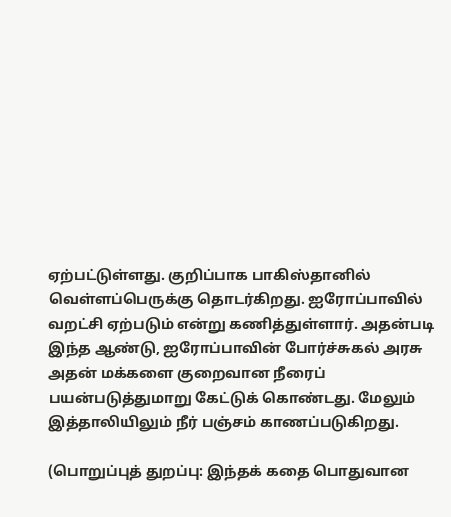ஏற்பட்டுள்ளது. குறிப்பாக பாகிஸ்தானில் வெள்ளப்பெருக்கு தொடர்கிறது. ஐரோப்பாவில் வறட்சி ஏற்படும் என்று கணித்துள்ளார். அதன்படி இந்த ஆண்டு, ஐரோப்பாவின் போர்ச்சுகல் அரசு அதன் மக்களை குறைவான நீரைப் பயன்படுத்துமாறு கேட்டுக் கொண்டது. மேலும் இத்தாலியிலும் நீர் பஞ்சம் காணப்படுகிறது.

(பொறுப்புத் துறப்பு: இந்தக் கதை பொதுவான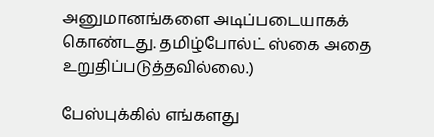அனுமானங்களை அடிப்படையாகக் கொண்டது. தமிழ்போல்ட் ஸ்கை அதை உறுதிப்படுத்தவில்லை.)

பேஸ்புக்கில் எங்களது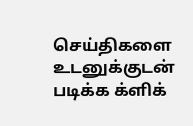செய்திகளை உடனுக்குடன் படிக்க க்ளிக்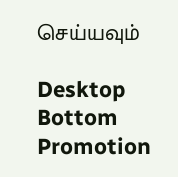செய்யவும்

Desktop Bottom Promotion